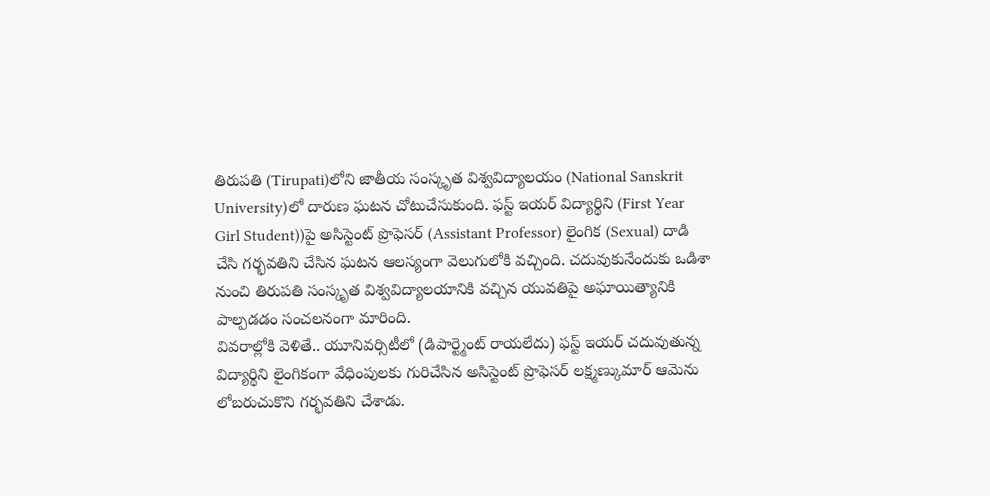తిరుపతి (Tirupati)లోని జాతీయ సంస్కృత విశ్వవిద్యాలయం (National Sanskrit University)లో దారుణ ఘటన చోటుచేసుకుంది. ఫస్ట్ ఇయర్ విద్యార్థిని (First Year Girl Student))పై అసిస్టెంట్ ప్రొఫెసర్ (Assistant Professor) లైంగిక (Sexual) దాడి చేసి గర్భవతిని చేసిన ఘటన ఆలస్యంగా వెలుగులోకి వచ్చింది. చదువుకునేందుకు ఒడిశా నుంచి తిరుపతి సంస్కృత విశ్వవిద్యాలయానికి వచ్చిన యువతిపై అఘాయిత్యానికి పాల్పడడం సంచలనంగా మారింది.
వివరాల్లోకి వెళితే.. యూనివర్సిటీలో (డిపార్ట్మెంట్ రాయలేదు) ఫస్ట్ ఇయర్ చదువుతున్న విద్యార్థిని లైంగికంగా వేధింపులకు గురిచేసిన అసిస్టెంట్ ప్రొఫెసర్ లక్ష్మణ్కుమార్ ఆమెను లోబరుచుకొని గర్భవతిని చేశాడు.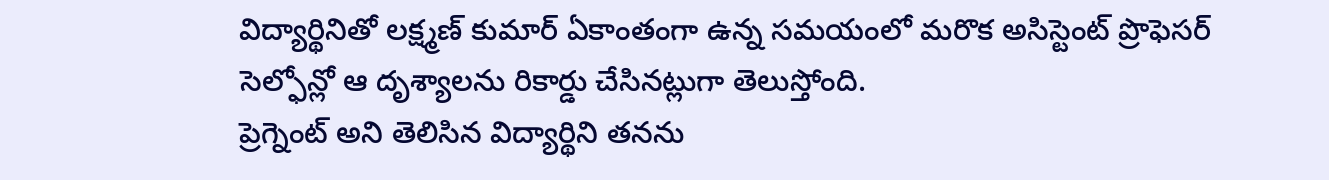విద్యార్థినితో లక్ష్మణ్ కుమార్ ఏకాంతంగా ఉన్న సమయంలో మరొక అసిస్టెంట్ ప్రొఫెసర్ సెల్ఫోన్లో ఆ దృశ్యాలను రికార్డు చేసినట్లుగా తెలుస్తోంది.
ప్రెగ్నెంట్ అని తెలిసిన విద్యార్థిని తనను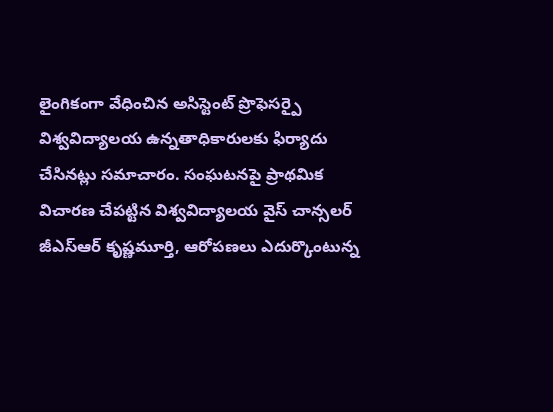లైంగికంగా వేధించిన అసిస్టెంట్ ప్రొఫెసర్పై విశ్వవిద్యాలయ ఉన్నతాధికారులకు ఫిర్యాదు చేసినట్లు సమాచారం. సంఘటనపై ప్రాథమిక విచారణ చేపట్టిన విశ్వవిద్యాలయ వైస్ చాన్సలర్ జీఎస్ఆర్ కృష్ణమూర్తి, ఆరోపణలు ఎదుర్కొంటున్న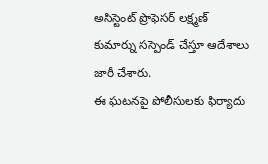అసిస్టెంట్ ప్రొఫెసర్ లక్ష్మణ్ కుమార్ను సస్పెండ్ చేస్తూ ఆదేశాలు జారీ చేశారు.
ఈ ఘటనపై పోలీసులకు ఫిర్యాదు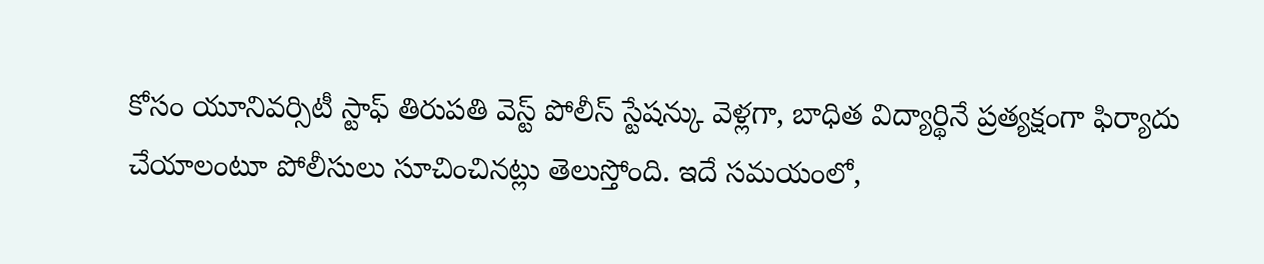కోసం యూనివర్సిటీ స్టాఫ్ తిరుపతి వెస్ట్ పోలీస్ స్టేషన్కు వెళ్లగా, బాధిత విద్యార్థినే ప్రత్యక్షంగా ఫిర్యాదు చేయాలంటూ పోలీసులు సూచించినట్లు తెలుస్తోంది. ఇదే సమయంలో,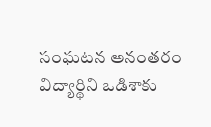సంఘటన అనంతరం విద్యార్థిని ఒడిశాకు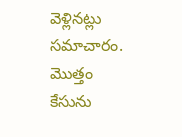వెళ్లినట్లు సమాచారం. మొత్తం కేసును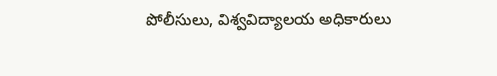పోలీసులు, విశ్వవిద్యాలయ అధికారులు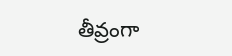తీవ్రంగా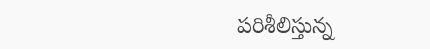పరిశీలిస్తున్న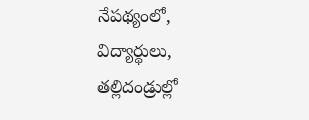నేపథ్యంలో, విద్యార్థులు, తల్లిదండ్రుల్లో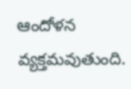ఆందోళన వ్యక్తమవుతుంది.